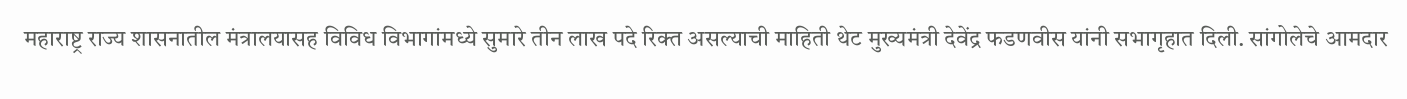महाराष्ट्र राज्य शासनातील मंत्रालयासह विविध विभागांमध्ये सुमारे तीन लाख पदे रिक्त असल्याची माहिती थेट मुख्यमंत्री देवेंद्र फडणवीस यांनी सभागृहात दिली. सांगोलेचे आमदार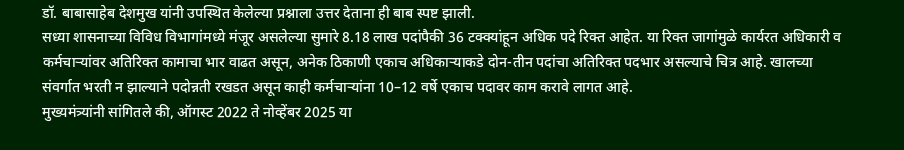डॉ. बाबासाहेब देशमुख यांनी उपस्थित केलेल्या प्रश्नाला उत्तर देताना ही बाब स्पष्ट झाली.
सध्या शासनाच्या विविध विभागांमध्ये मंजूर असलेल्या सुमारे 8.18 लाख पदांपैकी 36 टक्क्यांहून अधिक पदे रिक्त आहेत. या रिक्त जागांमुळे कार्यरत अधिकारी व कर्मचाऱ्यांवर अतिरिक्त कामाचा भार वाढत असून, अनेक ठिकाणी एकाच अधिकाऱ्याकडे दोन-तीन पदांचा अतिरिक्त पदभार असल्याचे चित्र आहे. खालच्या संवर्गात भरती न झाल्याने पदोन्नती रखडत असून काही कर्मचाऱ्यांना 10–12 वर्षे एकाच पदावर काम करावे लागत आहे.
मुख्यमंत्र्यांनी सांगितले की, ऑगस्ट 2022 ते नोव्हेंबर 2025 या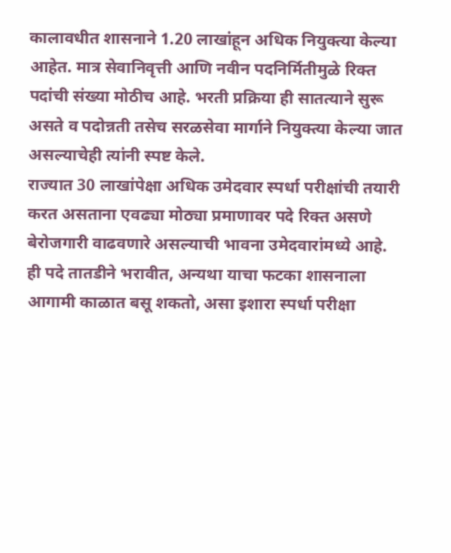कालावधीत शासनाने 1.20 लाखांहून अधिक नियुक्त्या केल्या आहेत. मात्र सेवानिवृत्ती आणि नवीन पदनिर्मितीमुळे रिक्त पदांची संख्या मोठीच आहे. भरती प्रक्रिया ही सातत्याने सुरू असते व पदोन्नती तसेच सरळसेवा मार्गाने नियुक्त्या केल्या जात असल्याचेही त्यांनी स्पष्ट केले.
राज्यात 30 लाखांपेक्षा अधिक उमेदवार स्पर्धा परीक्षांची तयारी करत असताना एवढ्या मोठ्या प्रमाणावर पदे रिक्त असणे बेरोजगारी वाढवणारे असल्याची भावना उमेदवारांमध्ये आहे. ही पदे तातडीने भरावीत, अन्यथा याचा फटका शासनाला आगामी काळात बसू शकतो, असा इशारा स्पर्धा परीक्षा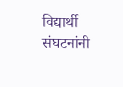विद्यार्थी संघटनांनी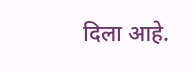दिला आहे.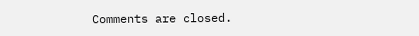Comments are closed.